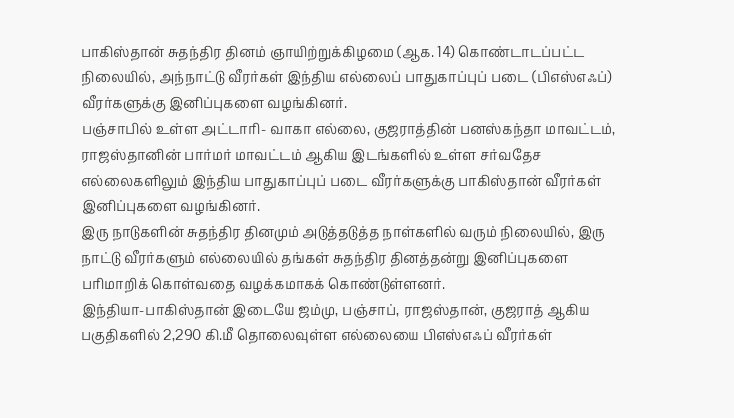பாகிஸ்தான் சுதந்திர தினம் ஞாயிற்றுக்கிழமை (ஆக. 14) கொண்டாடப்பட்ட நிலையில், அந்நாட்டு வீரர்கள் இந்திய எல்லைப் பாதுகாப்புப் படை (பிஎஸ்எஃப்) வீரர்களுக்கு இனிப்புகளை வழங்கினர்.
பஞ்சாபில் உள்ள அட்டாரி- வாகா எல்லை, குஜராத்தின் பனஸ்கந்தா மாவட்டம், ராஜஸ்தானின் பார்மர் மாவட்டம் ஆகிய இடங்களில் உள்ள சர்வதேச எல்லைகளிலும் இந்திய பாதுகாப்புப் படை வீரர்களுக்கு பாகிஸ்தான் வீரர்கள் இனிப்புகளை வழங்கினர்.
இரு நாடுகளின் சுதந்திர தினமும் அடுத்தடுத்த நாள்களில் வரும் நிலையில், இரு நாட்டு வீரர்களும் எல்லையில் தங்கள் சுதந்திர தினத்தன்று இனிப்புகளை பரிமாறிக் கொள்வதை வழக்கமாகக் கொண்டுள்ளனர்.
இந்தியா-பாகிஸ்தான் இடையே ஜம்மு, பஞ்சாப், ராஜஸ்தான், குஜராத் ஆகிய பகுதிகளில் 2,290 கி.மீ தொலைவுள்ள எல்லையை பிஎஸ்எஃப் வீரர்கள்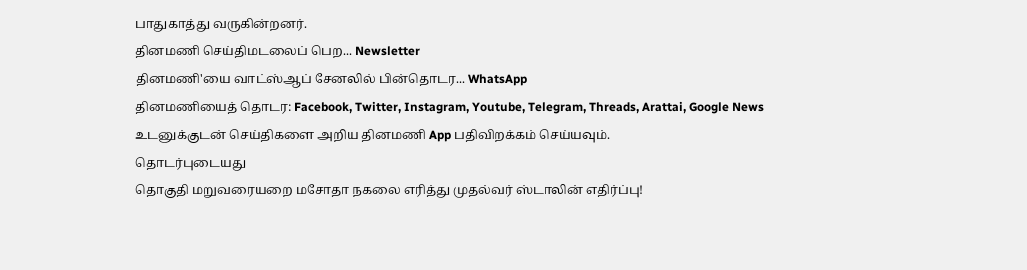பாதுகாத்து வருகின்றனர்.
தினமணி செய்திமடலைப் பெற... Newsletter
தினமணி'யை வாட்ஸ்ஆப் சேனலில் பின்தொடர... WhatsApp
தினமணியைத் தொடர: Facebook, Twitter, Instagram, Youtube, Telegram, Threads, Arattai, Google News
உடனுக்குடன் செய்திகளை அறிய தினமணி App பதிவிறக்கம் செய்யவும்.
தொடர்புடையது
தொகுதி மறுவரையறை மசோதா நகலை எரித்து முதல்வர் ஸ்டாலின் எதிர்ப்பு!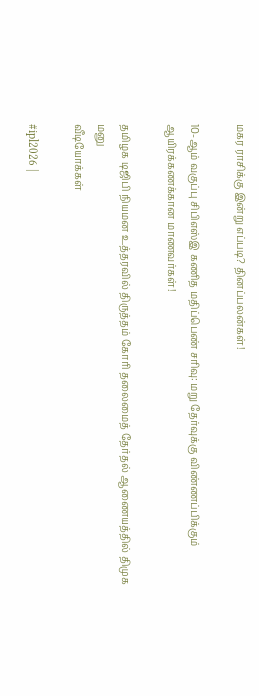மகர ராசிக்கு இன்று எப்படி? தினப்பலன்கள்!

10-ஆம் வகுப்பு சிபிஎஸ்இ கணித மதிப்பெண் சரிவு: மறு தேர்வுக்கு விண்ணப்பிக்கும் ஆயிரக்கணக்கான மாணவர்கள்!

தமிழக டிஜிபி நியமன உத்தரவில் திருத்தம் கோரி தலைமைத் தேர்தல் ஆணையத்தில் திமுக மனு
வீடியோக்கள்

#ipl2026 |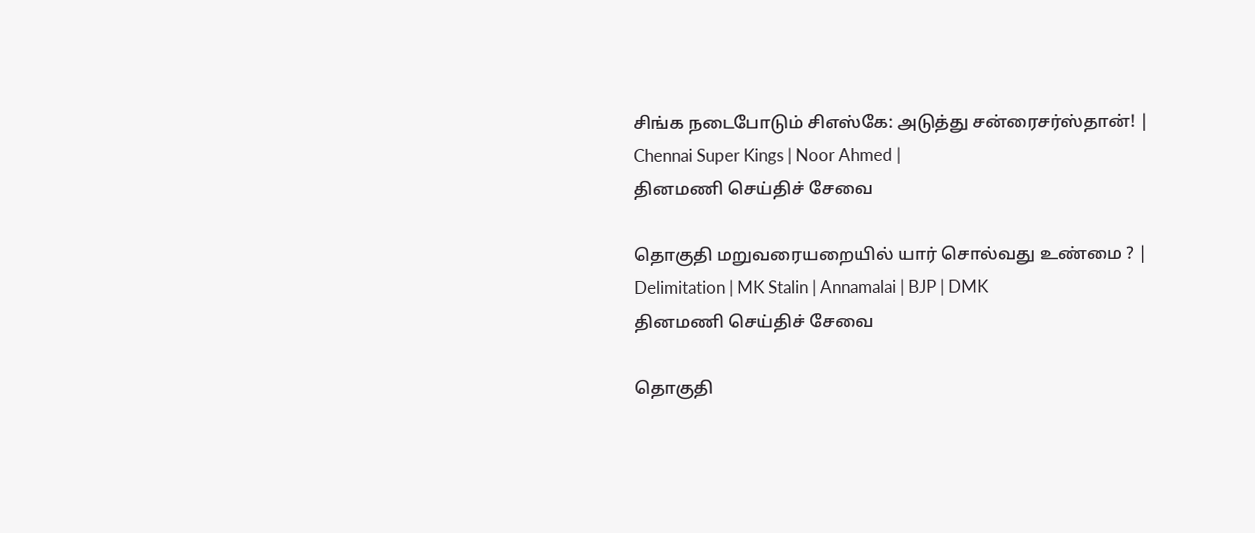சிங்க நடைபோடும் சிஎஸ்கே: அடுத்து சன்ரைசர்ஸ்தான்! | Chennai Super Kings | Noor Ahmed |
தினமணி செய்திச் சேவை

தொகுதி மறுவரையறையில் யார் சொல்வது உண்மை ? | Delimitation | MK Stalin | Annamalai | BJP | DMK
தினமணி செய்திச் சேவை

தொகுதி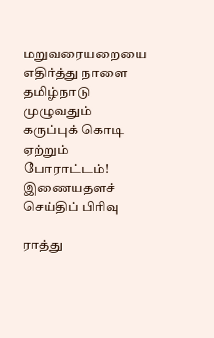மறுவரையறையை எதிர்த்து நாளை தமிழ்நாடு முழுவதும் கருப்புக் கொடி ஏற்றும் போராட்டம்!
இணையதளச் செய்திப் பிரிவு

ராத்து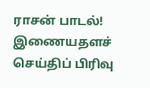ராசன் பாடல்!
இணையதளச் செய்திப் பிரிவு